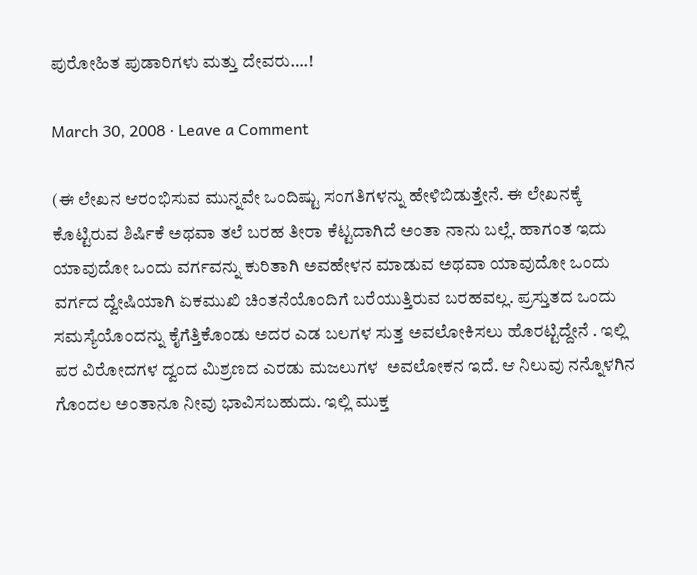ಪುರೋಹಿತ ಪುಡಾರಿಗಳು ಮತ್ತು ದೇವರು….!

March 30, 2008 · Leave a Comment

(ಈ ಲೇಖನ ಆರಂಭಿಸುವ ಮುನ್ನವೇ ಒಂದಿಷ್ಟು ಸಂಗತಿಗಳನ್ನು ಹೇಳಿಬಿಡುತ್ತೇನೆ. ಈ ಲೇಖನಕ್ಕೆ ಕೊಟ್ಟಿರುವ ಶಿರ್ಷಿಕೆ ಅಥವಾ ತಲೆ ಬರಹ ತೀರಾ ಕೆಟ್ಟದಾಗಿದೆ ಅಂತಾ ನಾನು ಬಲ್ಲೆ. ಹಾಗಂತ ಇದು ಯಾವುದೋ ಒಂದು ವರ್ಗವನ್ನು ಕುರಿತಾಗಿ ಅವಹೇಳನ ಮಾಡುವ ಅಥವಾ ಯಾವುದೋ ಒಂದು ವರ್ಗದ ದ್ವೇಷಿಯಾಗಿ ಏಕಮುಖಿ ಚಿಂತನೆಯೊಂದಿಗೆ ಬರೆಯುತ್ತಿರುವ ಬರಹವಲ್ಲ. ಪ್ರಸ್ತುತದ ಒಂದು ಸಮಸ್ಯೆಯೊಂದನ್ನು ಕೈಗೆತ್ತಿಕೊಂಡು ಅದರ ಎಡ ಬಲಗಳ ಸುತ್ತ ಅವಲೋಕಿಸಲು ಹೊರಟ್ಟಿದ್ದೇನೆ . ಇಲ್ಲಿ ಪರ ವಿರೋದಗಳ ದ್ವಂದ ಮಿಶ್ರಣದ ಎರಡು ಮಜಲುಗಳ  ಅವಲೋಕನ ಇದೆ. ಆ ನಿಲುವು ನನ್ನೊಳಗಿನ ಗೊಂದಲ ಅಂತಾನೂ ನೀವು ಭಾವಿಸಬಹುದು. ಇಲ್ಲಿ ಮುಕ್ತ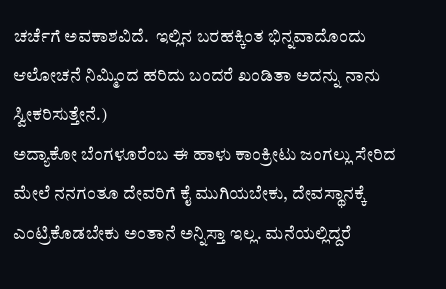ಚರ್ಚೆಗೆ ಅವಕಾಶವಿದೆ.  ಇಲ್ಲಿನ ಬರಹಕ್ಕಿಂತ ಭಿನ್ನವಾದೊಂದು ಆಲೋಚನೆ ನಿಮ್ಮಿಂದ ಹರಿದು ಬಂದರೆ ಖಂಡಿತಾ ಅದನ್ನು ನಾನು ಸ್ವೀಕರಿಸುತ್ತೇನೆ.)
ಅದ್ಯಾಕೋ ಬೆಂಗಳೂರೆಂಬ ಈ ಹಾಳು ಕಾಂಕ್ರೀಟು ಜಂಗಲ್ಲು ಸೇರಿದ ಮೇಲೆ ನನಗಂತೂ ದೇವರಿಗೆ ಕೈ ಮುಗಿಯಬೇಕು, ದೇವಸ್ಥಾನಕ್ಕೆ ಎಂಟ್ರಿಕೊಡಬೇಕು ಅಂತಾನೆ ಅನ್ನಿಸ್ತಾ ಇಲ್ಲ. ಮನೆಯಲ್ಲಿದ್ದರೆ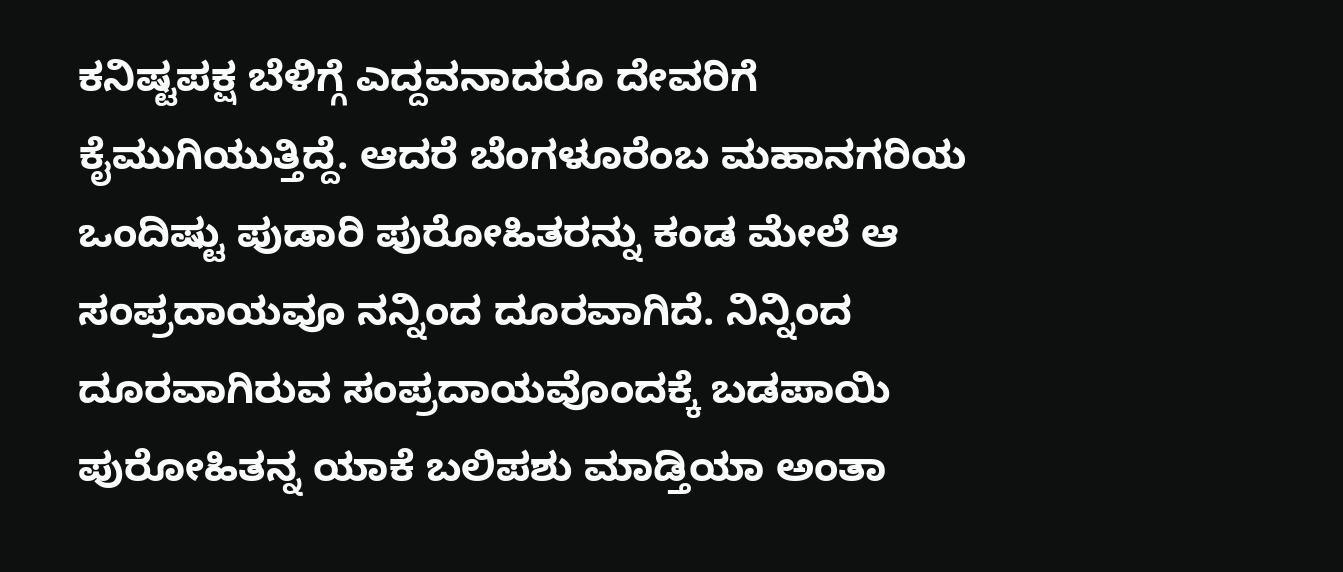ಕನಿಷ್ಟಪಕ್ಷ ಬೆಳಿಗ್ಗೆ ಎದ್ದವನಾದರೂ ದೇವರಿಗೆ ಕೈಮುಗಿಯುತ್ತಿದ್ದೆ. ಆದರೆ ಬೆಂಗಳೂರೆಂಬ ಮಹಾನಗರಿಯ ಒಂದಿಷ್ಟು ಪುಡಾರಿ ಪುರೋಹಿತರನ್ನು ಕಂಡ ಮೇಲೆ ಆ ಸಂಪ್ರದಾಯವೂ ನನ್ನಿಂದ ದೂರವಾಗಿದೆ. ನಿನ್ನಿಂದ ದೂರವಾಗಿರುವ ಸಂಪ್ರದಾಯವೊಂದಕ್ಕೆ ಬಡಪಾಯಿ ಪುರೋಹಿತನ್ನ ಯಾಕೆ ಬಲಿಪಶು ಮಾಡ್ತಿಯಾ ಅಂತಾ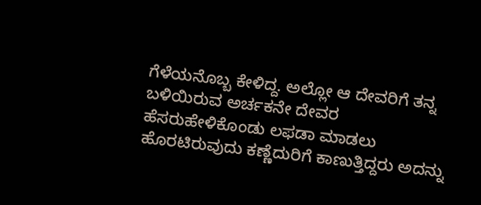ಗೆಳೆಯನೊಬ್ಬ ಕೇಳಿದ್ದ. ಅಲ್ಲೋ ಆ ದೇವರಿಗೆ ತನ್ನ ಬಳಿಯಿರುವ ಅರ್ಚಕನೇ ದೇವರ ಹೆಸರುಹೇಳಿಕೊಂಡು ಲಫಡಾ ಮಾಡಲು ಹೊರಟಿರುವುದು ಕಣ್ಣೆದುರಿಗೆ ಕಾಣುತ್ತಿದ್ದರು ಅದನ್ನು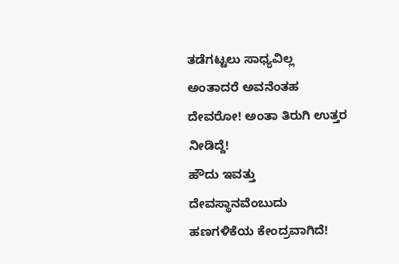ತಡೆಗಟ್ಟಲು ಸಾಧ್ಯವಿಲ್ಲ ಅಂತಾದರೆ ಅವನೆಂತಹ ದೇವರೋ! ಅಂತಾ ತಿರುಗಿ ಉತ್ತರ ನೀಡಿದ್ದೆ!
ಹೌದು ಇವತ್ತು ದೇವಸ್ಥಾನವೆಂಬುದು ಹಣಗಳಿಕೆಯ ಕೇಂದ್ರವಾಗಿದೆ!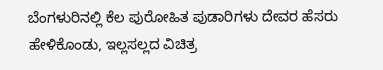ಬೆಂಗಳುರಿನಲ್ಲಿ ಕೆಲ ಪುರೋಹಿತ ಪುಡಾರಿಗಳು ದೇವರ ಹೆಸರು ಹೇಳಿಕೊಂಡು, ಇಲ್ಲಸಲ್ಲದ ವಿಚಿತ್ರ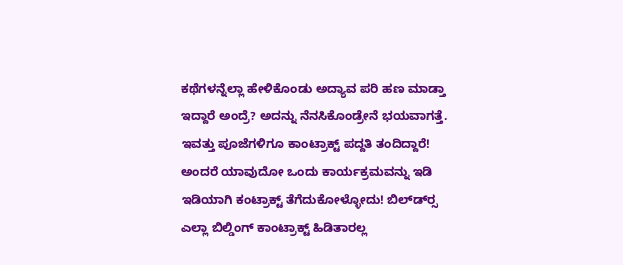ಕಥೆಗಳನ್ನೆಲ್ಲಾ ಹೇಳಿಕೊಂಡು ಅದ್ಯಾವ ಪರಿ ಹಣ ಮಾಡ್ತಾ ಇದ್ದಾರೆ ಅಂದ್ರೆ? ಅದನ್ನು ನೆನಸಿಕೊಂಡ್ರೇನೆ ಭಯವಾಗತ್ತೆ. ಇವತ್ತು ಪೂಜೆಗಳಿಗೂ ಕಾಂಟ್ರಾಕ್ಟ್ ಪದ್ದತಿ ತಂದಿದ್ದಾರೆ! ಅಂದರೆ ಯಾವುದೋ ಒಂದು ಕಾರ್ಯಕ್ರಮವನ್ನು ಇಡಿ ಇಡಿಯಾಗಿ ಕಂಟ್ರಾಕ್ಟ್ ತೆಗೆದುಕೋಳ್ಳೋದು! ಬಿಲ್ಡ್‍ರ್ಸ ಎಲ್ಲಾ ಬಿಲ್ಡಿಂಗ್ ಕಾಂಟ್ರಾಕ್ಟ್ ಹಿಡಿತಾರಲ್ಲ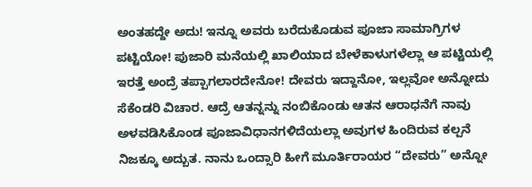ಅಂತಹದ್ದೇ ಅದು! ಇನ್ನೂ ಅವರು ಬರೆದುಕೊಡುವ ಪೂಜಾ ಸಾಮಾಗ್ರಿಗಳ ಪಟ್ಟಿಯೋ! ಪುಜಾರಿ ಮನೆಯಲ್ಲಿ ಖಾಲಿಯಾದ ಬೇಳೆಕಾಳುಗಳೆಲ್ಲಾ ಆ ಪಟ್ಟಿಯಲ್ಲಿ ಇರತ್ತೆ ಅಂದ್ರೆ ತಪ್ಪಾಗಲಾರದೇನೋ! ದೇವರು ಇದ್ದಾನೋ, ಇಲ್ಲವೋ ಅನ್ನೋದು ಸೆಕೆಂಡರಿ ವಿಚಾರ. ಆದ್ರೆ ಆತನ್ನನ್ನು ನಂಬಿಕೊಂಡು ಆತನ ಆರಾಧನೆಗೆ ನಾವು ಅಳವಡಿಸಿಕೊಂಡ ಪೂಜಾವಿಧಾನಗಳಿದೆಯಲ್ಲಾ ಅವುಗಳ ಹಿಂದಿರುವ ಕಲ್ಪನೆ ನಿಜಕ್ಕೂ ಅದ್ಬುತ. ನಾನು ಒಂದ್ಸಾರಿ ಹೀಗೆ ಮೂರ್ತಿರಾಯರ “ದೇವರು” ಅನ್ನೋ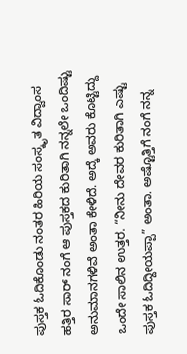ಪುಸ್ತಕ ಓದಿಕೊಂಡು ನಂತರ ಹಿರಿಯ ಸಂಸ್ಕೃತ ವಿದ್ವಾಂಸ ಹತ್ತಿರ ಸಾರ್ ನಂಗೆ ಆ ಪುಸ್ತಕದ ಕುರಿತಾಗಿ ನನ್ನಲೇ ಒಂದಿಷ್ಟು ಅನುಮಾನಗಳಿವೆ ಅಂತಾ ಕೇಳಿದೆ. ಅದ್ಕೆ ಅವರು ಕೊಟ್ಟಿದ್ದು ಒಂದೇ ಸಾಲಿನ ಉತ್ತರ. “ನೀನು ದೇವರ ಕುರಿತಾಗಿ ಎಷ್ಟು ಪುಸ್ತಕ ಓದಿದ್ದೀಯಪ್ಪಾ” ಅಂತಾ. ಅಷ್ಟೊತ್ತಿಗೆ ನಂಗೆ ನನ್ನ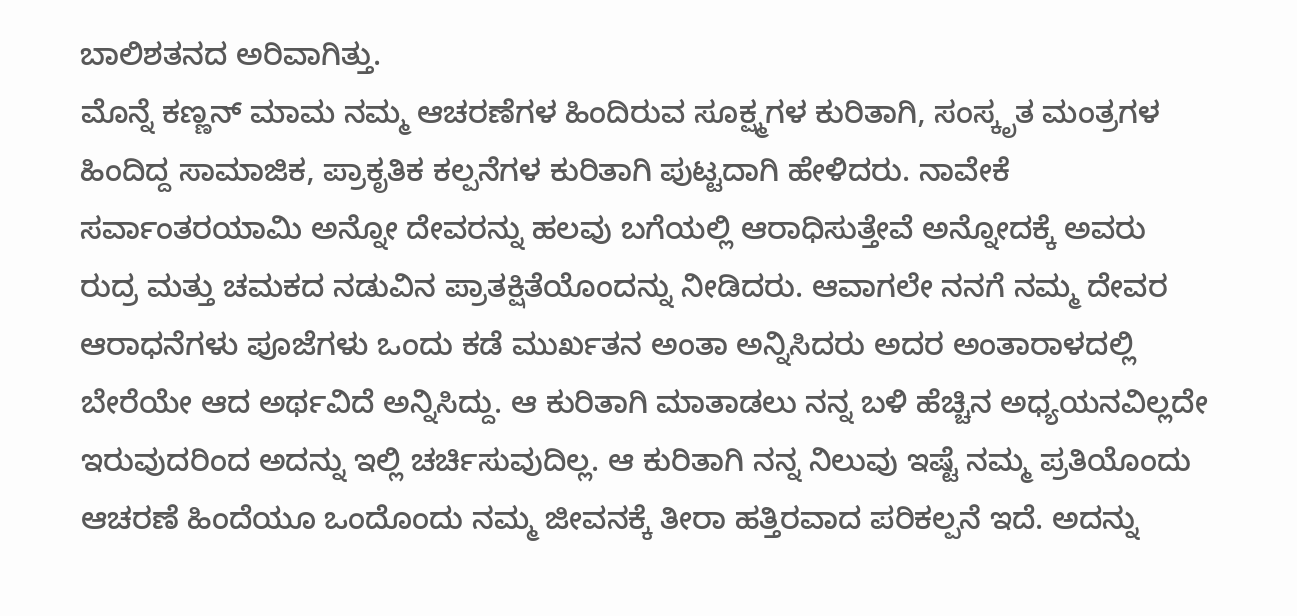ಬಾಲಿಶತನದ ಅರಿವಾಗಿತ್ತು.
ಮೊನ್ನೆ ಕಣ್ಣನ್ ಮಾಮ ನಮ್ಮ ಆಚರಣೆಗಳ ಹಿಂದಿರುವ ಸೂಕ್ಷ್ಮಗಳ ಕುರಿತಾಗಿ, ಸಂಸ್ಕೃತ ಮಂತ್ರಗಳ ಹಿಂದಿದ್ದ ಸಾಮಾಜಿಕ, ಪ್ರಾಕೃತಿಕ ಕಲ್ಪನೆಗಳ ಕುರಿತಾಗಿ ಪುಟ್ಟದಾಗಿ ಹೇಳಿದರು. ನಾವೇಕೆ  ಸರ್ವಾಂತರಯಾಮಿ ಅನ್ನೋ ದೇವರನ್ನು ಹಲವು ಬಗೆಯಲ್ಲಿ ಆರಾಧಿಸುತ್ತೇವೆ ಅನ್ನೋದಕ್ಕೆ ಅವರು ರುದ್ರ ಮತ್ತು ಚಮಕದ ನಡುವಿನ ಪ್ರಾತಕ್ಷಿತೆಯೊಂದನ್ನು ನೀಡಿದರು. ಆವಾಗಲೇ ನನಗೆ ನಮ್ಮ ದೇವರ ಆರಾಧನೆಗಳು ಪೂಜೆಗಳು ಒಂದು ಕಡೆ ಮುರ್ಖತನ ಅಂತಾ ಅನ್ನಿಸಿದರು ಅದರ ಅಂತಾರಾಳದಲ್ಲಿ ಬೇರೆಯೇ ಆದ ಅರ್ಥವಿದೆ ಅನ್ನಿಸಿದ್ದು. ಆ ಕುರಿತಾಗಿ ಮಾತಾಡಲು ನನ್ನ ಬಳಿ ಹೆಚ್ಚಿನ ಅಧ್ಯಯನವಿಲ್ಲದೇ ಇರುವುದರಿಂದ ಅದನ್ನು ಇಲ್ಲಿ ಚರ್ಚಿಸುವುದಿಲ್ಲ. ಆ ಕುರಿತಾಗಿ ನನ್ನ ನಿಲುವು ಇಷ್ಟೆ ನಮ್ಮ ಪ್ರತಿಯೊಂದು ಆಚರಣೆ ಹಿಂದೆಯೂ ಒಂದೊಂದು ನಮ್ಮ ಜೀವನಕ್ಕೆ ತೀರಾ ಹತ್ತಿರವಾದ ಪರಿಕಲ್ಪನೆ ಇದೆ. ಅದನ್ನು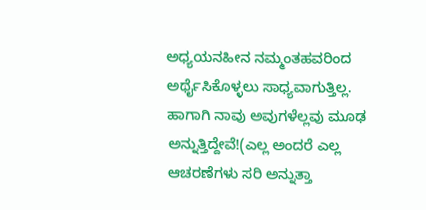ಅಧ್ಯಯನಹೀನ ನಮ್ಮಂತಹವರಿಂದ ಅರ್ಥೈಸಿಕೊಳ್ಳಲು ಸಾಧ್ಯವಾಗುತ್ತಿಲ್ಲ. ಹಾಗಾಗಿ ನಾವು ಅವುಗಳೆಲ್ಲವು ಮೂಢ ಅನ್ನುತ್ತಿದ್ದೇವೆ!(ಎಲ್ಲ ಅಂದರೆ ಎಲ್ಲ ಆಚರಣೆಗಳು ಸರಿ ಅನ್ನುತ್ತಾ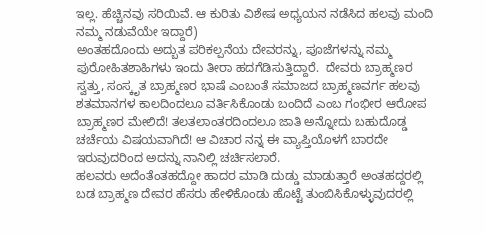ಇಲ್ಲ. ಹೆಚ್ಚಿನವು ಸರಿಯಿವೆ. ಆ ಕುರಿತು ವಿಶೇಷ ಅಧ್ಯಯನ ನಡೆಸಿದ ಹಲವು ಮಂದಿ ನಮ್ಮ ನಡುವೆಯೇ ಇದ್ದಾರೆ)
ಅಂತಹದೊಂದು ಅದ್ಬುತ ಪರಿಕಲ್ಪನೆಯ ದೇವರನ್ನು, ಪೂಜೆಗಳನ್ನು ನಮ್ಮ ಪುರೋಹಿತಶಾಹಿಗಳು ಇಂದು ತೀರಾ ಹದಗೆಡಿಸುತ್ತಿದ್ದಾರೆ.  ದೇವರು ಬ್ರಾಹ್ಮಣರ ಸ್ವತ್ತು, ಸಂಸ್ಕೃತ ಬ್ರಾಹ್ಮಣರ ಭಾಷೆ ಎಂಬಂತೆ ಸಮಾಜದ ಬ್ರಾಹ್ಮಣವರ್ಗ ಹಲವು ಶತಮಾನಗಳ ಕಾಲದಿಂದಲೂ ವರ್ತಿಸಿಕೊಂಡು ಬಂದಿದೆ ಎಂಬ ಗಂಭೀರ ಆರೋಪ ಬ್ರಾಹ್ಮಣರ ಮೇಲಿದೆ! ತಲತಲಾಂತರದಿಂದಲೂ ಜಾತಿ ಅನ್ನೋದು ಬಹುದೊಡ್ಡ ಚರ್ಚೆಯ ವಿಷಯವಾಗಿದೆ! ಆ ವಿಚಾರ ನನ್ನ ಈ ವ್ಯಾಪ್ತಿಯೊಳಗೆ ಬಾರದೇ ಇರುವುದರಿಂದ ಅದನ್ನು ನಾನಿಲ್ಲಿ ಚರ್ಚಿಸಲಾರೆ.
ಹಲವರು ಅದೆಂತೆಂತಹದ್ದೋ ಹಾದರ ಮಾಡಿ ದುಡ್ಡು ಮಾಡುತ್ತಾರೆ ಅಂತಹದ್ದರಲ್ಲಿ ಬಡ ಬ್ರಾಹ್ಮಣ ದೇವರ ಹೆಸರು ಹೇಳಿಕೊಂಡು ಹೊಟ್ಟೆ ತುಂಬಿಸಿಕೊಳ್ಳುವುದರಲ್ಲಿ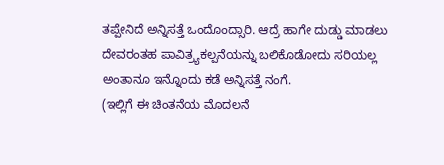ತಪ್ಪೇನಿದೆ ಅನ್ನಿಸತ್ತೆ ಒಂದೊಂದ್ಸಾರಿ. ಆದ್ರೆ ಹಾಗೇ ದುಡ್ಡು ಮಾಡಲು ದೇವರಂತಹ ಪಾವಿತ್ರ್ಯಕಲ್ಪನೆಯನ್ನು ಬಲಿಕೊಡೋದು ಸರಿಯಲ್ಲ ಅಂತಾನೂ ಇನ್ನೊಂದು ಕಡೆ ಅನ್ನಿಸತ್ತೆ ನಂಗೆ.
(ಇಲ್ಲಿಗೆ ಈ ಚಿಂತನೆಯ ಮೊದಲನೆ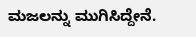ಮಜಲನ್ನು ಮುಗಿಸಿದ್ದೇನೆ.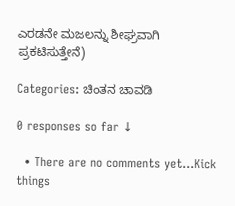ಎರಡನೇ ಮಜಲನ್ನು ಶೀಘ್ರವಾಗಿ ಪ್ರಕಟಿಸುತ್ತೇನೆ)

Categories: ಚಿಂತನ ಚಾವಡಿ

0 responses so far ↓

  • There are no comments yet...Kick things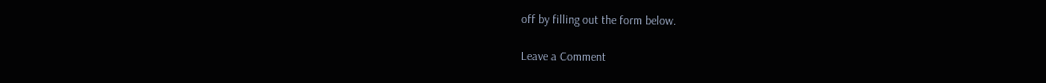off by filling out the form below.

Leave a Comment